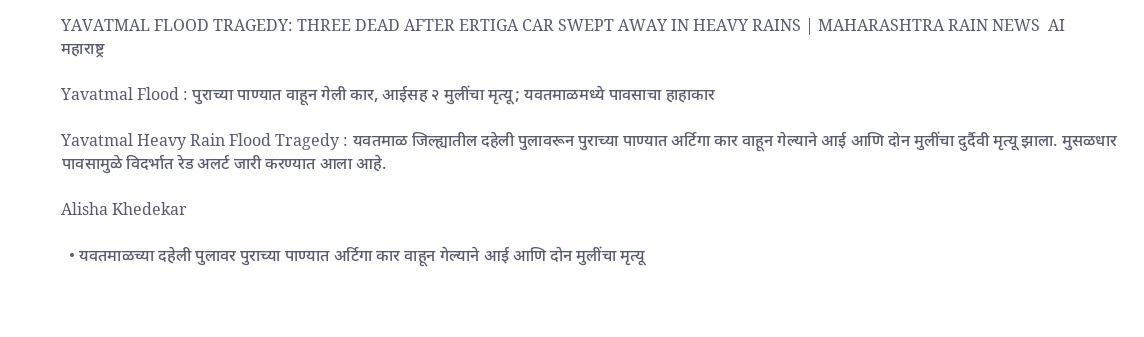YAVATMAL FLOOD TRAGEDY: THREE DEAD AFTER ERTIGA CAR SWEPT AWAY IN HEAVY RAINS | MAHARASHTRA RAIN NEWS  AI
महाराष्ट्र

Yavatmal Flood : पुराच्या पाण्यात वाहून गेली कार, आईसह २ मुलींचा मृत्यू; यवतमाळमध्ये पावसाचा हाहाकार

Yavatmal Heavy Rain Flood Tragedy : यवतमाळ जिल्ह्यातील दहेली पुलावरून पुराच्या पाण्यात अर्टिगा कार वाहून गेल्याने आई आणि दोन मुलींचा दुर्दैवी मृत्यू झाला. मुसळधार पावसामुळे विदर्भात रेड अलर्ट जारी करण्यात आला आहे.

Alisha Khedekar

  • यवतमाळच्या दहेली पुलावर पुराच्या पाण्यात अर्टिगा कार वाहून गेल्याने आई आणि दोन मुलींचा मृत्यू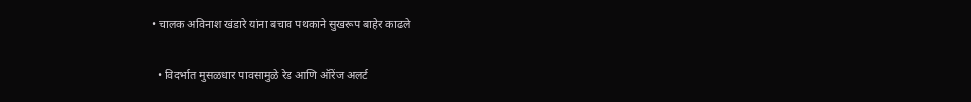• चालक अविनाश खंडारे यांना बचाव पथकाने सुखरूप बाहेर काढले

  • विदर्भात मुसळधार पावसामुळे रेड आणि ऑरेंज अलर्ट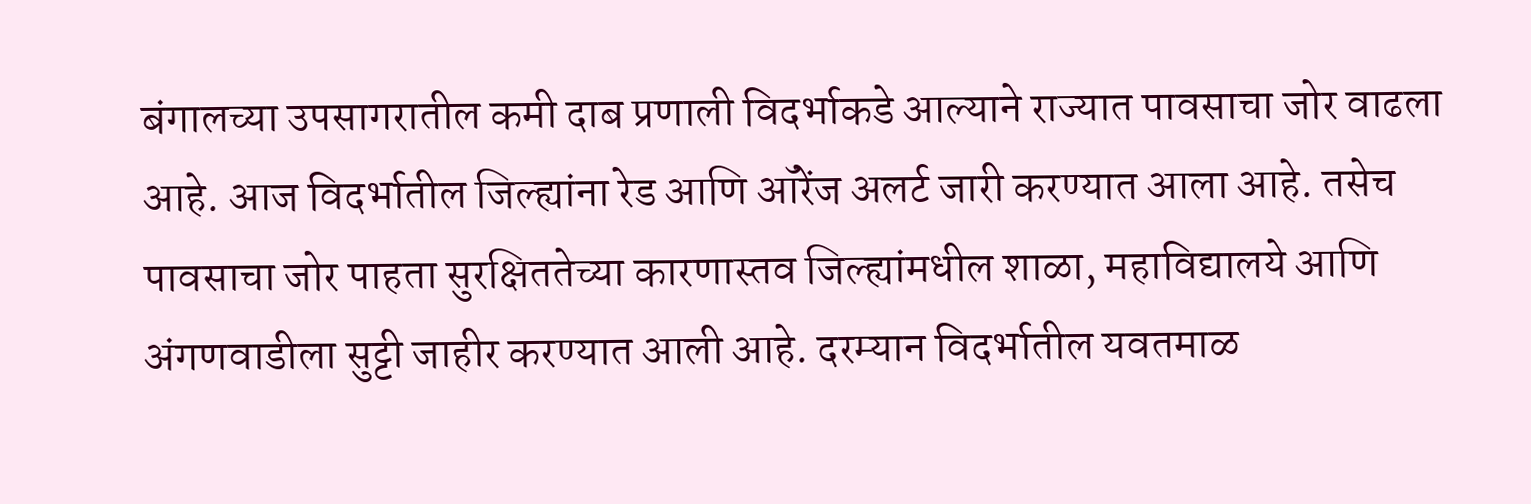बंगालच्या उपसागरातील कमी दाब प्रणाली विदर्भाकडे आल्याने राज्यात पावसाचा जोर वाढला आहे. आज विदर्भातील जिल्ह्यांना रेड आणि ऑरेंज अलर्ट जारी करण्यात आला आहे. तसेच पावसाचा जोर पाहता सुरक्षिततेच्या कारणास्तव जिल्ह्यांमधील शाळा, महाविद्यालये आणि अंगणवाडीला सुट्टी जाहीर करण्यात आली आहे. दरम्यान विदर्भातील यवतमाळ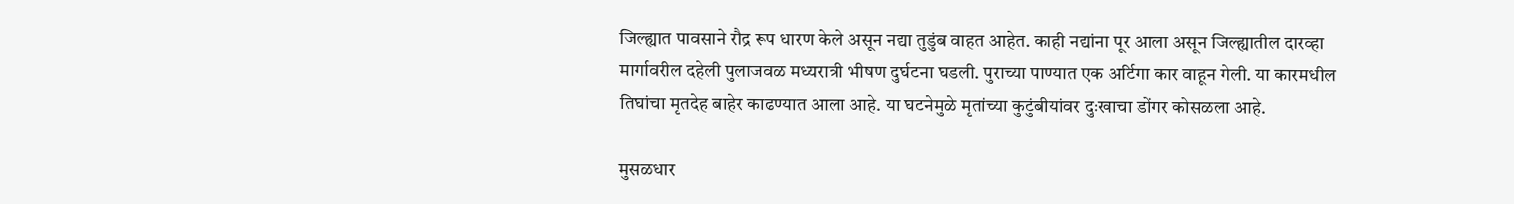जिल्ह्यात पावसाने रौद्र रूप धारण केले असून नद्या तुडुंब वाहत आहेत. काही नद्यांना पूर आला असून जिल्ह्यातील दारव्हा मार्गावरील दहेली पुलाजवळ मध्यरात्री भीषण दुर्घटना घडली. पुराच्या पाण्यात एक अर्टिगा कार वाहून गेली. या कारमधील तिघांचा मृतदेह बाहेर काढण्यात आला आहे. या घटनेमुळे मृतांच्या कुटुंबीयांवर दुःखाचा डोंगर कोसळला आहे.

मुसळधार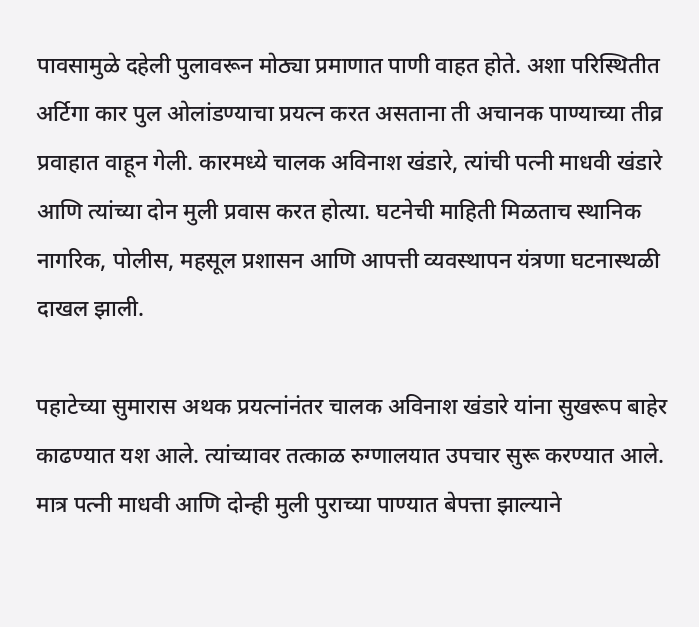पावसामुळे दहेली पुलावरून मोठ्या प्रमाणात पाणी वाहत होते. अशा परिस्थितीत अर्टिगा कार पुल ओलांडण्याचा प्रयत्न करत असताना ती अचानक पाण्याच्या तीव्र प्रवाहात वाहून गेली. कारमध्ये चालक अविनाश खंडारे, त्यांची पत्नी माधवी खंडारे आणि त्यांच्या दोन मुली प्रवास करत होत्या. घटनेची माहिती मिळताच स्थानिक नागरिक, पोलीस, महसूल प्रशासन आणि आपत्ती व्यवस्थापन यंत्रणा घटनास्थळी दाखल झाली.

पहाटेच्या सुमारास अथक प्रयत्नांनंतर चालक अविनाश खंडारे यांना सुखरूप बाहेर काढण्यात यश आले. त्यांच्यावर तत्काळ रुग्णालयात उपचार सुरू करण्यात आले. मात्र पत्नी माधवी आणि दोन्ही मुली पुराच्या पाण्यात बेपत्ता झाल्याने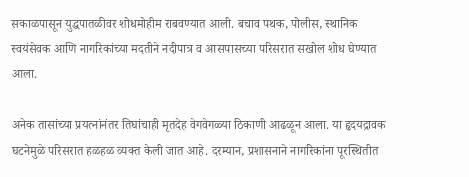सकाळपासून युद्धपातळीवर शोधमोहीम राबवण्यात आली. बचाव पथक, पोलीस, स्थानिक स्वयंसेवक आणि नागरिकांच्या मदतीने नदीपात्र व आसपासच्या परिसरात सखोल शोध घेण्यात आला.

अनेक तासांच्या प्रयत्नांनंतर तिघांचाही मृतदेह वेगवेगळ्या ठिकाणी आढळून आला. या हृदयद्रावक घटनेमुळे परिसरात हळहळ व्यक्त केली जात आहे. दरम्यान, प्रशासनाने नागरिकांना पूरस्थितीत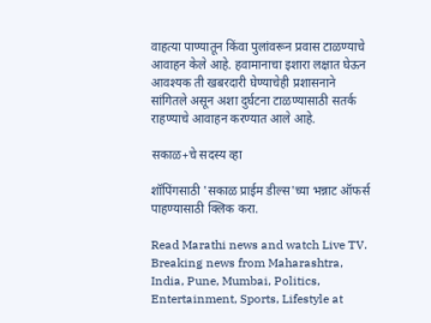वाहत्या पाण्यातून किंवा पुलांवरून प्रवास टाळण्याचे आवाहन केले आहे. हवामानाचा इशारा लक्षात घेऊन आवश्यक ती खबरदारी घेण्याचेही प्रशासनाने सांगितले असून अशा दुर्घटना टाळण्यासाठी सतर्क राहण्याचे आवाहन करण्यात आले आहे.

सकाळ+चे सदस्य व्हा

शॉपिंगसाठी 'सकाळ प्राईम डील्स'च्या भन्नाट ऑफर्स पाहण्यासाठी क्लिक करा.

Read Marathi news and watch Live TV. Breaking news from Maharashtra, India, Pune, Mumbai, Politics, Entertainment, Sports, Lifestyle at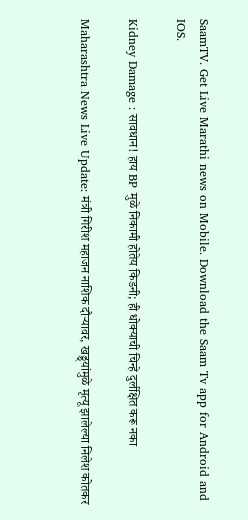SaamTV. Get Live Marathi news on Mobile. Download the Saam Tv app for Android and IOS.

Kidney Damage : सावधान! हाय BP मुळे निकामी होतेय किडनी; ही धोक्याची चिन्हे दुर्लक्षित करू नका

Maharashtra News Live Update: मंत्री गिरीश महाजन नाशिक दौऱ्यावर, खड्ड्यांमुळे मृत्यू झालेल्या निलेश कोतकर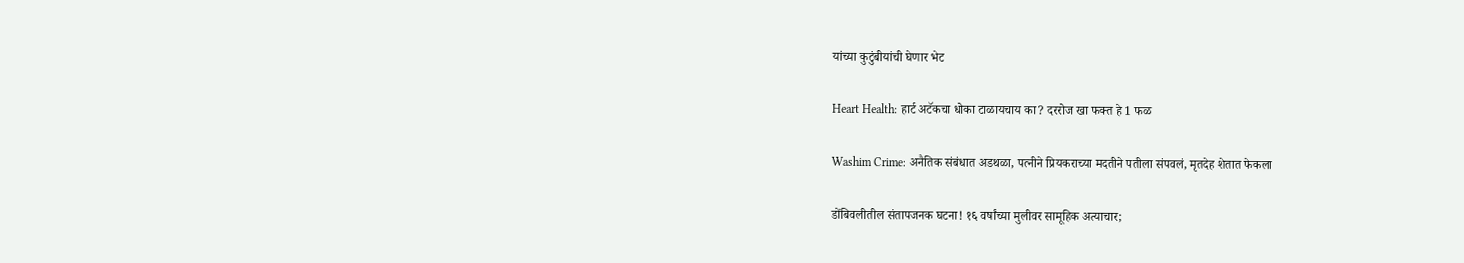यांच्या कुटुंबीयांची घेणार भेट

Heart Health: हार्ट अटॅकचा धोका टाळायचाय का? दररोज खा फक्त हे 1 फळ

Washim Crime: अनैतिक संबंधात अडथळा, पत्नीने प्रियकराच्या मदतीने पतीला संपवलं, मृतदेह शेतात फेकला

डोंबिवलीतील संतापजनक घटना! १६ वर्षांच्या मुलीवर सामूहिक अत्याचार;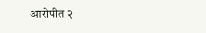आरोपीत २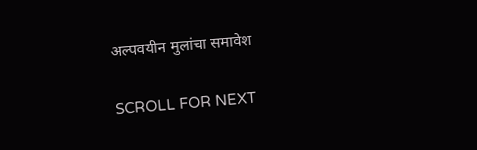अल्पवयीन मुलांचा समावेश

SCROLL FOR NEXT